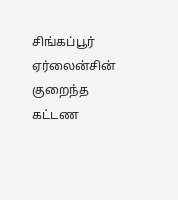சிங்கப்பூர் ஏர்லைன்சின் குறைந்த கட்டண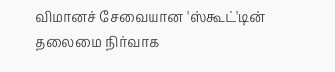விமானச் சேவையான 'ஸ்கூட்'டின் தலைமை நிர்வாக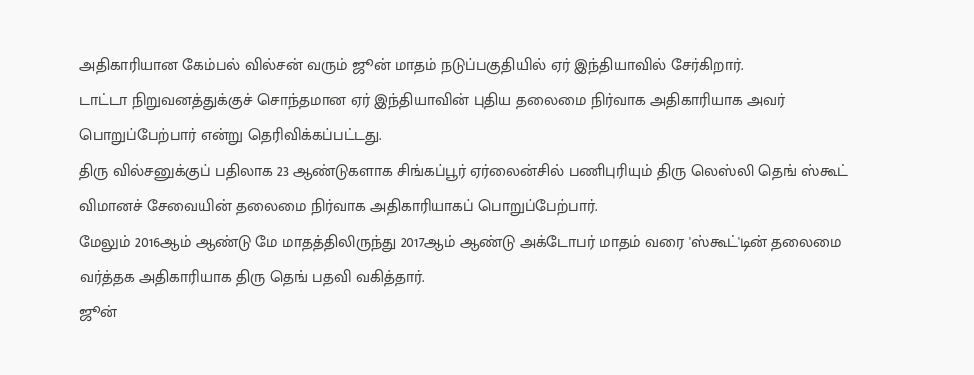அதிகாரியான கேம்பல் வில்சன் வரும் ஜூன் மாதம் நடுப்பகுதியில் ஏர் இந்தியாவில் சேர்கிறார்.
டாட்டா நிறுவனத்துக்குச் சொந்தமான ஏர் இந்தியாவின் புதிய தலைமை நிர்வாக அதிகாரியாக அவர் பொறுப்பேற்பார் என்று தெரிவிக்கப்பட்டது.
திரு வில்சனுக்குப் பதிலாக 23 ஆண்டுகளாக சிங்கப்பூர் ஏர்லைன்சில் பணிபுரியும் திரு லெஸ்லி தெங் ஸ்கூட் விமானச் சேவையின் தலைமை நிர்வாக அதிகாரியாகப் பொறுப்பேற்பார்.
மேலும் 2016ஆம் ஆண்டு மே மாதத்திலிருந்து 2017ஆம் ஆண்டு அக்டோபர் மாதம் வரை 'ஸ்கூட்'டின் தலைமை வர்த்தக அதிகாரியாக திரு தெங் பதவி வகித்தார்.
ஜூன்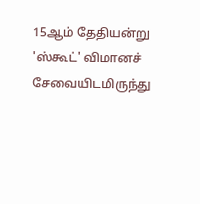15ஆம் தேதியன்று 'ஸ்கூட்' விமானச் சேவையிடமிருந்து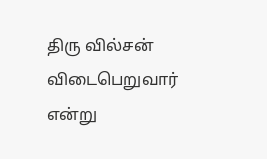திரு வில்சன் விடைபெறுவார் என்று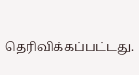தெரிவிக்கப்பட்டது.